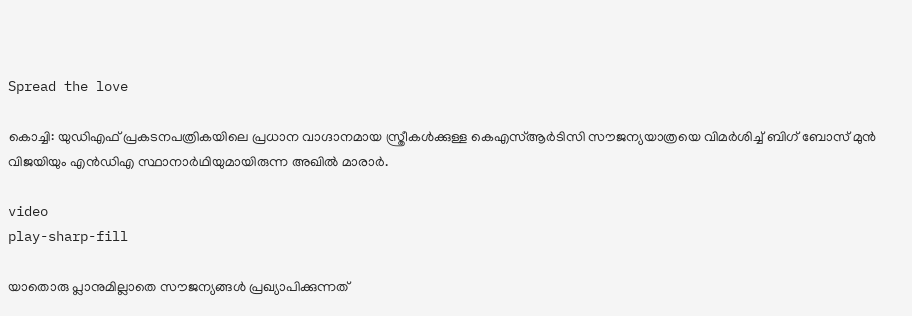Spread the love

കൊച്ചി: യുഡിഎഫ് പ്രകടനപത്രികയിലെ പ്രധാന വാഗ്ദാനമായ സ്ത്രീകള്‍ക്കുള്ള കെഎസ്‌ആർടിസി സൗജന്യയാത്രയെ വിമർശിച്ച്‌ ബിഗ് ബോസ് മുൻ വിജയിയും എൻഡിഎ സ്ഥാനാർഥിയുമായിരുന്ന അഖില്‍ മാരാർ.

video
play-sharp-fill

യാതൊരു പ്ലാനുമില്ലാതെ സൗജന്യങ്ങള്‍ പ്രഖ്യാപിക്കുന്നത്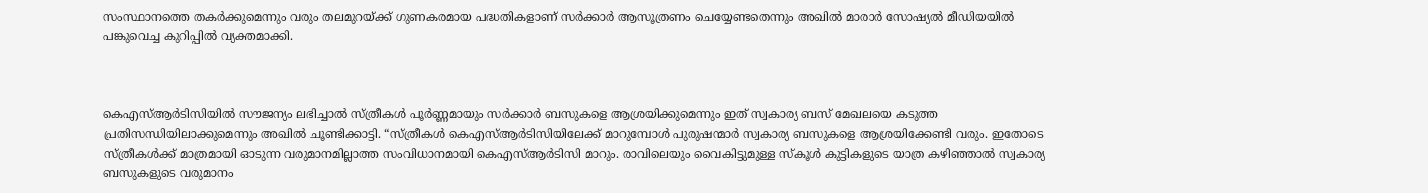സംസ്ഥാനത്തെ തകർക്കുമെന്നും വരും തലമുറയ്ക്ക് ഗുണകരമായ പദ്ധതികളാണ് സർക്കാർ ആസൂത്രണം ചെയ്യേണ്ടതെന്നും അഖില്‍ മാരാർ സോഷ്യല്‍ മീഡിയയില്‍ പങ്കുവെച്ച കുറിപ്പില്‍ വ്യക്തമാക്കി.



കെഎസ്‌ആർടിസിയില്‍ സൗജന്യം ലഭിച്ചാല്‍ സ്ത്രീകള്‍ പൂർണ്ണമായും സർക്കാർ ബസുകളെ ആശ്രയിക്കുമെന്നും ഇത് സ്വകാര്യ ബസ് മേഖലയെ കടുത്ത പ്രതിസന്ധിയിലാക്കുമെന്നും അഖില്‍ ചൂണ്ടിക്കാട്ടി. “സ്ത്രീകള്‍ കെഎസ്‌ആർടിസിയിലേക്ക് മാറുമ്പോള്‍ പുരുഷന്മാർ സ്വകാര്യ ബസുകളെ ആശ്രയിക്കേണ്ടി വരും. ഇതോടെ സ്ത്രീകള്‍ക്ക് മാത്രമായി ഓടുന്ന വരുമാനമില്ലാത്ത സംവിധാനമായി കെഎസ്‌ആർടിസി മാറും. രാവിലെയും വൈകിട്ടുമുള്ള സ്കൂള്‍ കുട്ടികളുടെ യാത്ര കഴിഞ്ഞാല്‍ സ്വകാര്യ ബസുകളുടെ വരുമാനം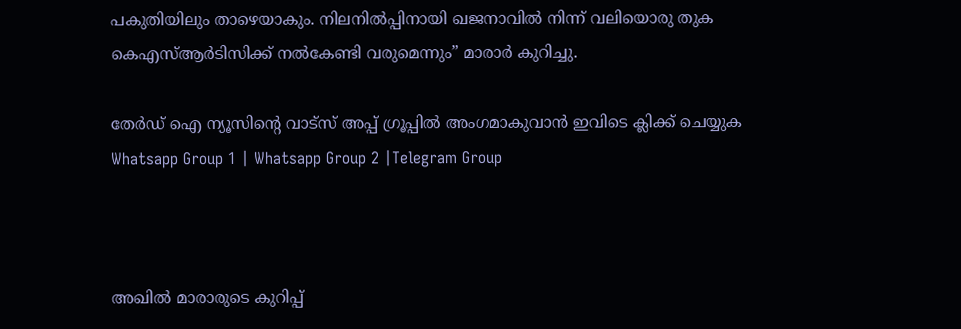പകുതിയിലും താഴെയാകും. നിലനില്‍പ്പിനായി ഖജനാവില്‍ നിന്ന് വലിയൊരു തുക കെഎസ്‌ആർടിസിക്ക് നല്‍കേണ്ടി വരുമെന്നും” മാരാർ കുറിച്ചു.

തേർഡ് ഐ ന്യൂസിന്റെ വാട്സ് അപ്പ് ഗ്രൂപ്പിൽ അംഗമാകുവാൻ ഇവിടെ ക്ലിക്ക് ചെയ്യുക
Whatsapp Group 1 | Whatsapp Group 2 |Telegram Group



അഖില്‍ മാരാരുടെ കുറിപ്പ്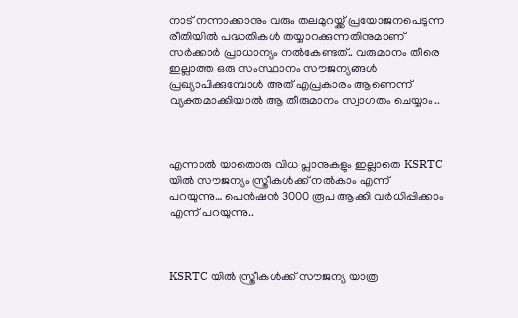നാട് നന്നാക്കാനും വരും തലമുറയ്ക്ക് പ്രയോജനപെടുന്ന രീതിയില്‍ പദ്ധതികള്‍ തയ്യാറക്കുന്നതിനുമാണ് സർക്കാർ പ്രാധാന്യം നല്‍കേണ്ടത്.. വരുമാനം തീരെ ഇല്ലാത്ത ഒരു സംസ്ഥാനം സൗജന്യങ്ങള്‍ പ്രഖ്യാപിക്കുമ്പോള്‍ അത് എപ്രകാരം ആണെന്ന് വ്യക്തമാക്കിയാല്‍ ആ തീരുമാനം സ്വാഗതം ചെയ്യാം..



എന്നാല്‍ യാതൊരു വിധ പ്ലാനുകളും ഇല്ലാതെ KSRTC യില്‍ സൗജന്യം സ്ത്രീകള്‍ക്ക് നല്‍കാം എന്ന് പറയുന്നു… പെൻഷൻ 3000 രൂപ ആക്കി വർധിപ്പിക്കാം എന്ന് പറയുന്നു..



KSRTC യില്‍ സ്ത്രീകള്‍ക്ക് സൗജന്യ യാത്ര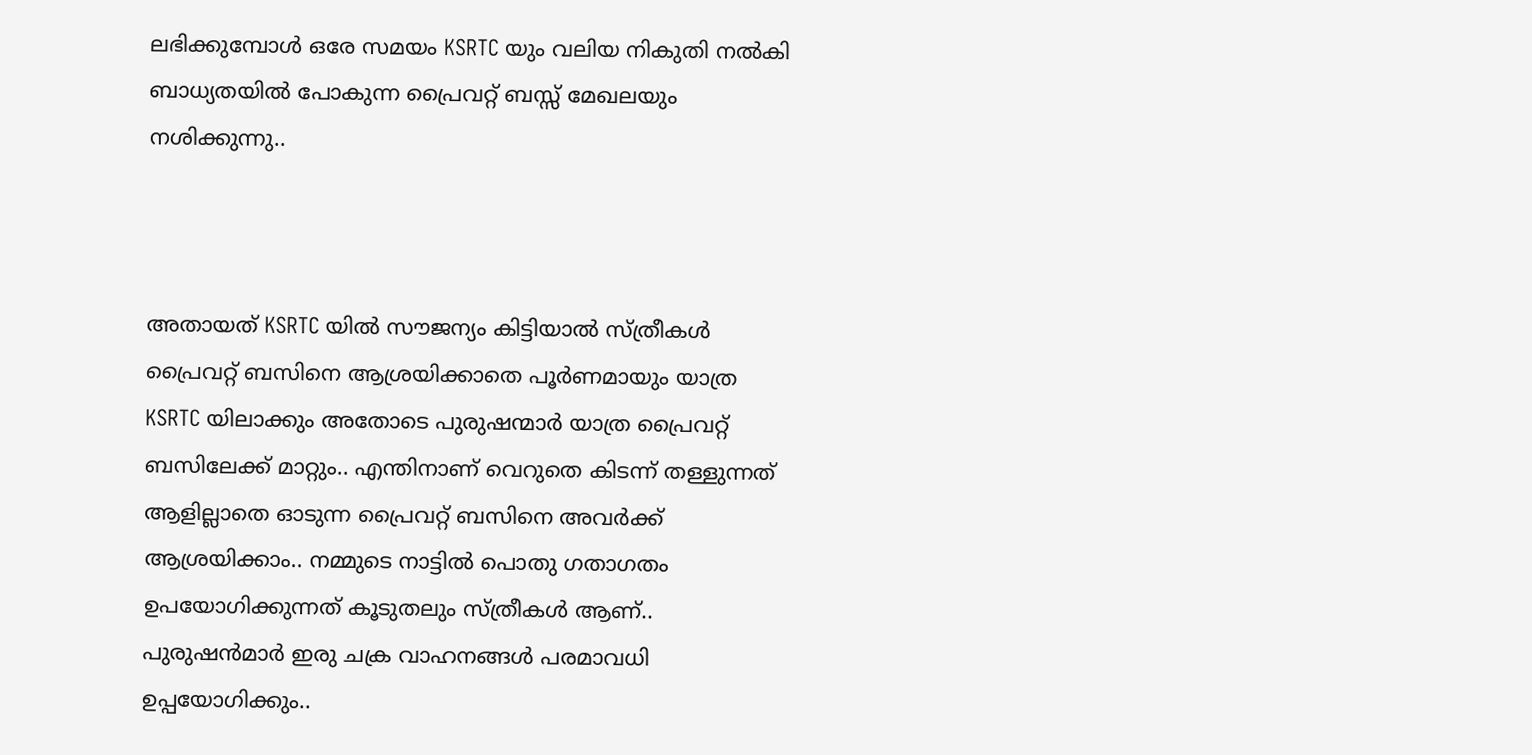ലഭിക്കുമ്പോള്‍ ഒരേ സമയം KSRTC യും വലിയ നികുതി നല്‍കി ബാധ്യതയില്‍ പോകുന്ന പ്രൈവറ്റ് ബസ്സ് മേഖലയും നശിക്കുന്നു..



അതായത് KSRTC യില്‍ സൗജന്യം കിട്ടിയാല്‍ സ്ത്രീകള്‍ പ്രൈവറ്റ് ബസിനെ ആശ്രയിക്കാതെ പൂർണമായും യാത്ര KSRTC യിലാക്കും അതോടെ പുരുഷന്മാർ യാത്ര പ്രൈവറ്റ് ബസിലേക്ക് മാറ്റും.. എന്തിനാണ് വെറുതെ കിടന്ന് തള്ളുന്നത് ആളില്ലാതെ ഓടുന്ന പ്രൈവറ്റ് ബസിനെ അവർക്ക് ആശ്രയിക്കാം.. നമ്മുടെ നാട്ടില്‍ പൊതു ഗതാഗതം ഉപയോഗിക്കുന്നത് കൂടുതലും സ്ത്രീകള്‍ ആണ്.. പുരുഷൻമാർ ഇരു ചക്ര വാഹനങ്ങള്‍ പരമാവധി ഉപ്പയോഗിക്കും..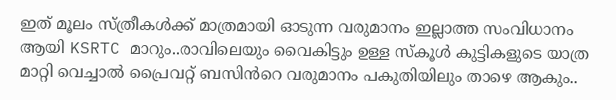ഇത് മൂലം സ്ത്രീകള്‍ക്ക് മാത്രമായി ഓടുന്ന വരുമാനം ഇല്ലാത്ത സംവിധാനം ആയി KSRTC മാറും..രാവിലെയും വൈകിട്ടും ഉള്ള സ്കൂള്‍ കുട്ടികളുടെ യാത്ര മാറ്റി വെച്ചാല്‍ പ്രൈവറ്റ് ബസിൻറെ വരുമാനം പകുതിയിലും താഴെ ആകും..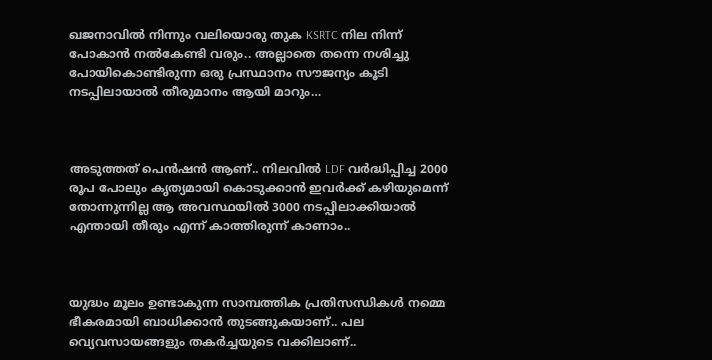ഖജനാവില്‍ നിന്നും വലിയൊരു തുക KSRTC നില നിന്ന് പോകാൻ നല്‍കേണ്ടി വരും.. അല്ലാതെ തന്നെ നശിച്ചു പോയികൊണ്ടിരുന്ന ഒരു പ്രസ്ഥാനം സൗജന്യം കൂടി നടപ്പിലായാല്‍ തീരുമാനം ആയി മാറും…



അടുത്തത് പെൻഷൻ ആണ്.. നിലവില്‍ LDF വർദ്ധിപ്പിച്ച 2000 രൂപ പോലും കൃത്യമായി കൊടുക്കാൻ ഇവർക്ക് കഴിയുമെന്ന് തോന്നുന്നില്ല ആ അവസ്ഥയില്‍ 3000 നടപ്പിലാക്കിയാല്‍ എന്തായി തീരും എന്ന് കാത്തിരുന്ന് കാണാം..



യുദ്ധം മൂലം ഉണ്ടാകുന്ന സാമ്പത്തിക പ്രതിസന്ധികള്‍ നമ്മെ ഭീകരമായി ബാധിക്കാൻ തുടങ്ങുകയാണ്.. പല വ്യെവസായങ്ങളും തകർച്ചയുടെ വക്കിലാണ്..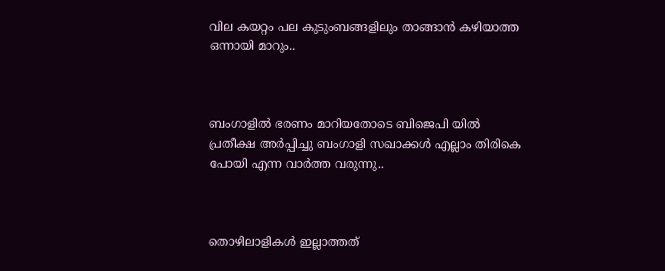വില കയറ്റം പല കുടുംബങ്ങളിലും താങ്ങാൻ കഴിയാത്ത ഒന്നായി മാറും..



ബംഗാളില്‍ ഭരണം മാറിയതോടെ ബിജെപി യില്‍ പ്രതീക്ഷ അർപ്പിച്ചു ബംഗാളി സഖാക്കള്‍ എല്ലാം തിരികെ പോയി എന്ന വാർത്ത വരുന്നു..



തൊഴിലാളികള്‍ ഇല്ലാത്തത്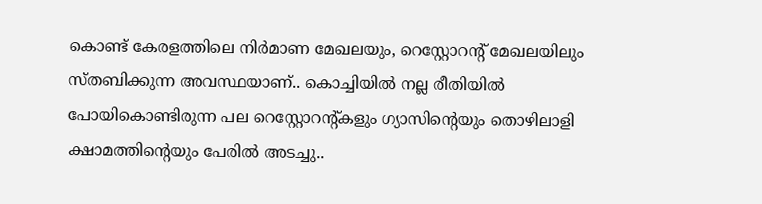കൊണ്ട് കേരളത്തിലെ നിർമാണ മേഖലയും, റെസ്റ്റോറന്റ് മേഖലയിലും സ്‌തബിക്കുന്ന അവസ്ഥയാണ്.. കൊച്ചിയില്‍ നല്ല രീതിയില്‍ പോയികൊണ്ടിരുന്ന പല റെസ്റ്റോറന്റ്കളും ഗ്യാസിന്റെയും തൊഴിലാളി ക്ഷാമത്തിന്റെയും പേരില്‍ അടച്ചു..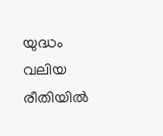യുദ്ധം വലിയ രീതിയില്‍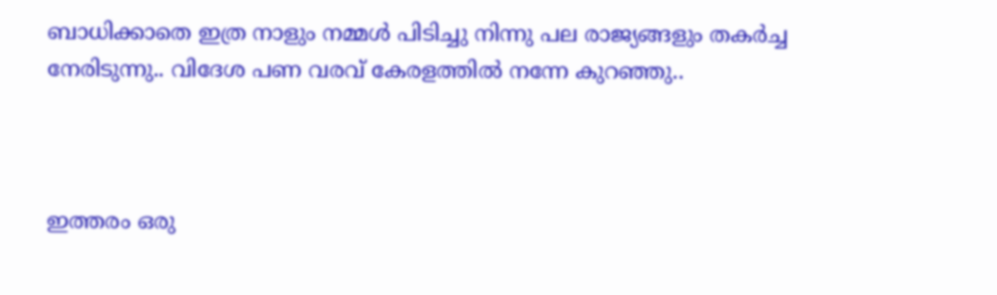ബാധിക്കാതെ ഇത്ര നാളും നമ്മള്‍ പിടിച്ചു നിന്നു പല രാജ്യങ്ങളും തകർച്ച നേരിടുന്നു.. വിദേശ പണ വരവ് കേരളത്തില്‍ നന്നേ കുറഞ്ഞു..



ഇത്തരം ഒരു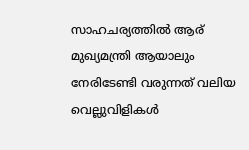സാഹചര്യത്തില്‍ ആര് മുഖ്യമന്ത്രി ആയാലും നേരിടേണ്ടി വരുന്നത് വലിയ വെല്ലുവിളികള്‍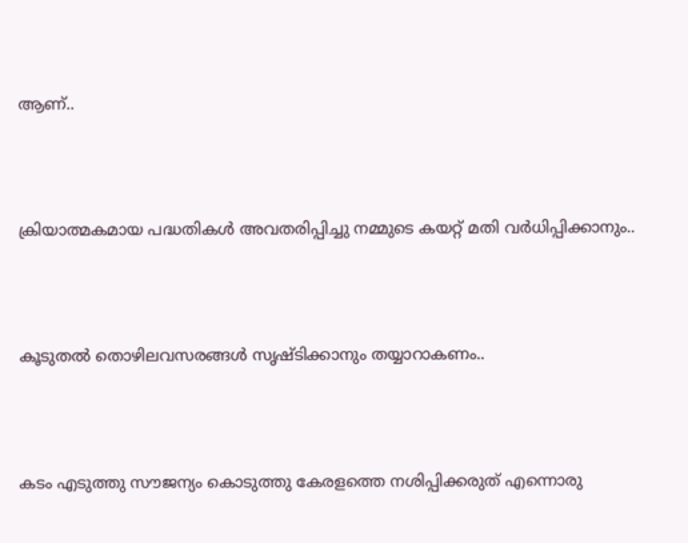ആണ്..



ക്രിയാത്മകമായ പദ്ധതികള്‍ അവതരിപ്പിച്ചു നമ്മുടെ കയറ്റ് മതി വർധിപ്പിക്കാനും..



കൂടുതല്‍ തൊഴിലവസരങ്ങള്‍ സൃഷ്ടിക്കാനും തയ്യാറാകണം..



കടം എടുത്തു സൗജന്യം കൊടുത്തു കേരളത്തെ നശിപ്പിക്കരുത് എന്നൊരു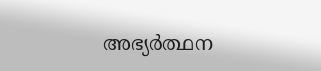അഭ്യർത്ഥന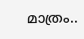മാത്രം..